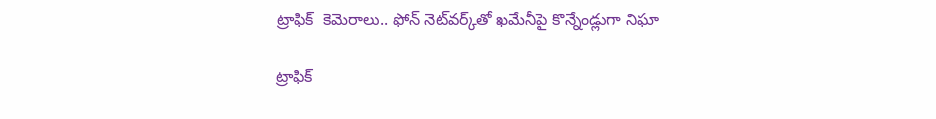ట్రాఫిక్‌‌  కెమెరాలు.. ఫోన్‌‌ నెట్‌‌వర్క్‌‌తో ఖమేనీపై కొన్నేండ్లుగా నిఘా

ట్రాఫిక్‌‌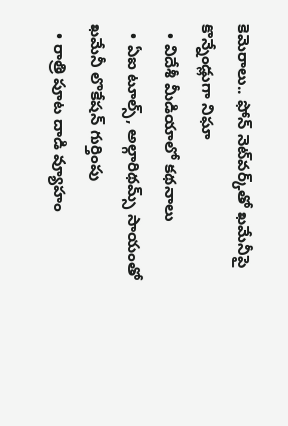కెమెరాలు.. ఫోన్‌‌ నెట్‌‌వర్క్‌‌తో ఖమేనీపై కొన్నేండ్లుగా నిఘా
  • విదేశీ మీడియాలో కథనాలు
  • ఏఐ టూల్స్‌‌, అల్గారిథమ్స్‌‌ సాయంతో ఖమేనీ లొకేషన్ గుర్తింపు
  • రాత్రి పూట దాడి వ్యూహం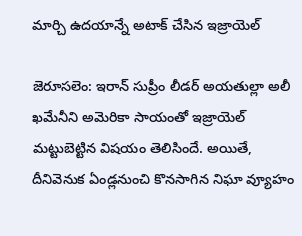మార్చి ఉదయాన్నే అటాక్ చేసిన ఇజ్రాయెల్

జెరూసలెం: ఇరాన్‌‌ సుప్రీం లీడర్‌‌‌‌ అయతుల్లా అలీ ఖమేనీని అమెరికా సాయంతో ఇజ్రాయెల్‌‌ మట్టుబెట్టిన విషయం తెలిసిందే. అయితే, దీనివెనుక ఏండ్లనుంచి కొనసాగిన నిఘా వ్యూహం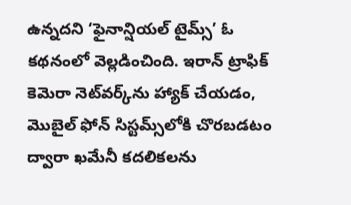ఉన్నదని ‘ఫైనాన్షియల్ టైమ్స్‌‌’ ఓ కథనంలో వెల్లడించింది. ఇరాన్ ట్రాఫిక్ కెమెరా నెట్‌‌వర్క్‌‌ను హ్యాక్ చేయడం, మొబైల్ ఫోన్ సిస్టమ్స్‌‌లోకి చొరబడటం ద్వారా ఖమేనీ కదలికలను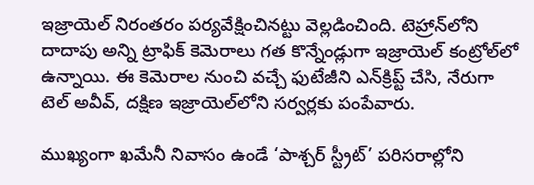ఇజ్రాయెల్ నిరంతరం పర్యవేక్షించినట్టు వెల్లడించింది. టెహ్రాన్‌‌లోని దాదాపు అన్ని ట్రాఫిక్ కెమెరాలు గత కొన్నేండ్లుగా ఇజ్రాయెల్ కంట్రోల్‌‌లో ఉన్నాయి. ఈ కెమెరాల నుంచి వచ్చే ఫుటేజీని ఎన్‌‌క్రిప్ట్ చేసి, నేరుగా టెల్ అవీవ్, దక్షిణ ఇజ్రాయెల్‌‌లోని సర్వర్లకు పంపేవారు.

ముఖ్యంగా ఖమేనీ నివాసం ఉండే ‘పాశ్చర్ స్ట్రీట్’ పరిసరాల్లోని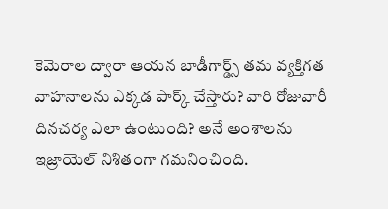కెమెరాల ద్వారా ఆయన బాడీగార్డ్స్ తమ వ్యక్తిగత వాహనాలను ఎక్కడ పార్క్ చేస్తారు? వారి రోజువారీ దినచర్య ఎలా ఉంటుంది? అనే అంశాలను ఇజ్రాయెల్ నిశితంగా గమనించింది.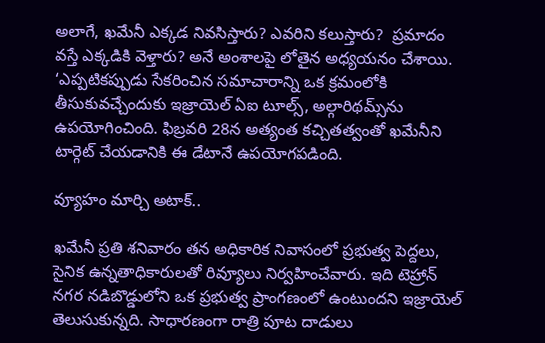అలాగే, ఖమేనీ ఎక్కడ నివసిస్తారు? ఎవరిని కలుస్తారు?  ప్రమాదం వస్తే ఎక్కడికి వెళ్తారు? అనే అంశాలపై లోతైన అధ్యయనం చేశాయి. ‘ఎప్పటికప్పుడు సేకరించిన సమాచారాన్ని ఒక క్రమంలోకి తీసుకువచ్చేందుకు ఇజ్రాయెల్ ఏఐ టూల్స్‌‌, అల్గారిథమ్స్‌‌ను ఉపయోగించింది. ఫిబ్రవరి 28న అత్యంత కచ్చితత్వంతో ఖమేనీని టార్గెట్ చేయడానికి ఈ డేటానే ఉపయోగపడింది.

వ్యూహం మార్చి అటాక్..

ఖమేనీ ప్రతి శనివారం తన అధికారిక నివాసంలో ప్రభుత్వ పెద్దలు, సైనిక ఉన్నతాధికారులతో రివ్యూలు నిర్వహించేవారు. ఇది టెహ్రాన్‌‌ నగర నడిబొడ్డులోని ఒక ప్రభుత్వ ప్రాంగణంలో ఉంటుందని ఇజ్రాయెల్‌‌ తెలుసుకున్నది. సాధారణంగా రాత్రి పూట దాడులు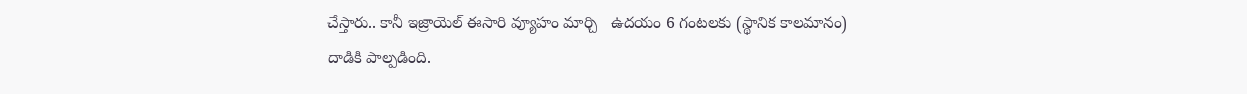చేస్తారు.. కానీ ఇజ్రాయెల్ ఈసారి వ్యూహం మార్చి   ఉదయం 6 గంటలకు (స్థానిక కాలమానం)  దాడికి పాల్పడింది.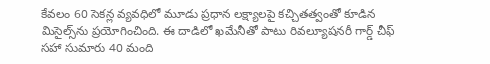కేవలం 60 సెకన్ల వ్యవధిలో మూడు ప్రధాన లక్ష్యాలపై కచ్చితత్వంతో కూడిన మిసైల్స్‌‌ను ప్రయోగించింది. ఈ దాడిలో ఖమేనీతో పాటు రివల్యూషనరీ గార్డ్ చీఫ్ సహా సుమారు 40 మంది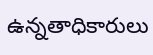ఉన్నతాధికారులు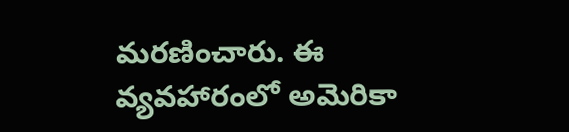మరణించారు. ఈ వ్యవహారంలో అమెరికా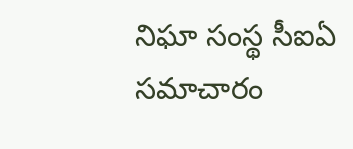నిఘా సంస్థ సీఐఏ  సమాచారం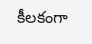కీలకంగా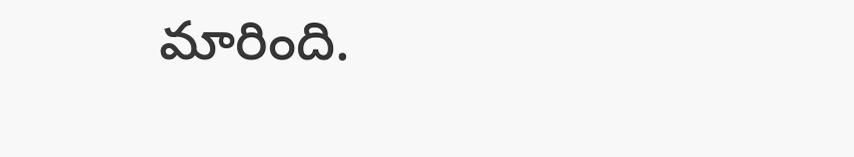మారింది.